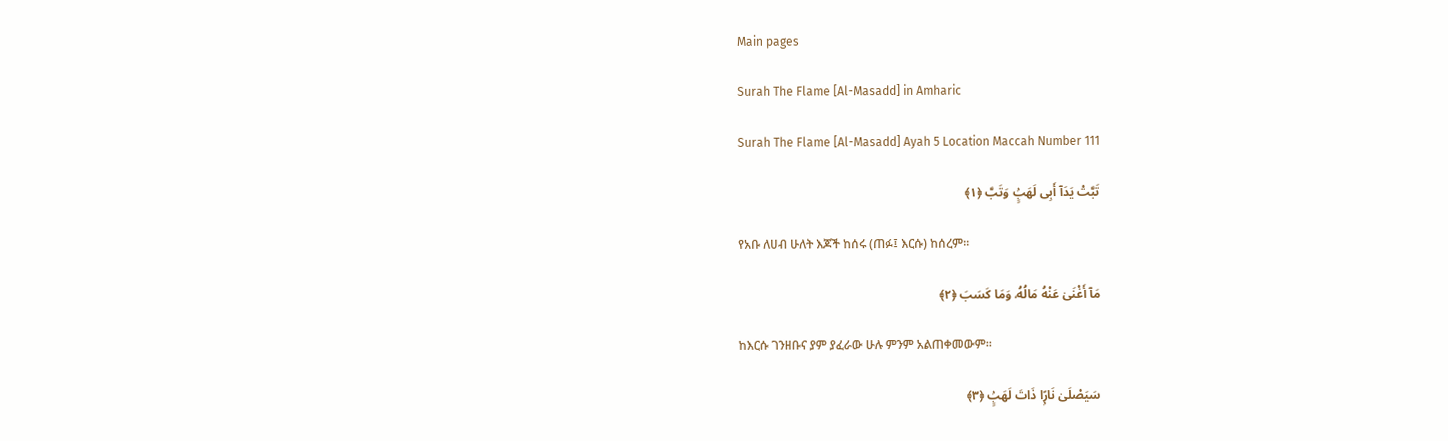Main pages

Surah The Flame [Al-Masadd] in Amharic

Surah The Flame [Al-Masadd] Ayah 5 Location Maccah Number 111

تَبَّتْ يَدَآ أَبِى لَهَبٍۢ وَتَبَّ ﴿١﴾

የአቡ ለሀብ ሁለት እጆች ከሰሩ (ጠፉ፤ እርሱ) ከሰረም፡፡

مَآ أَغْنَىٰ عَنْهُ مَالُهُۥ وَمَا كَسَبَ ﴿٢﴾

ከእርሱ ገንዘቡና ያም ያፈራው ሁሉ ምንም አልጠቀመውም፡፡

سَيَصْلَىٰ نَارًۭا ذَاتَ لَهَبٍۢ ﴿٣﴾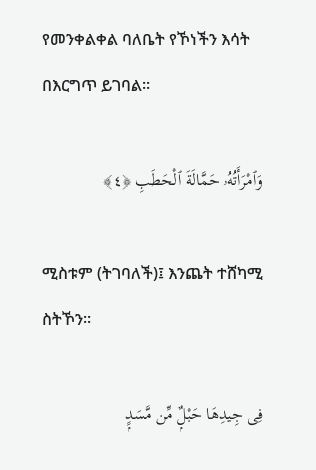የመንቀልቀል ባለቤት የኾነችን እሳት በእርግጥ ይገባል፡፡

وَٱمْرَأَتُهُۥ حَمَّالَةَ ٱلْحَطَبِ ﴿٤﴾

ሚስቱም (ትገባለች)፤ እንጨት ተሸካሚ ስትኾን፡፡

فِى جِيدِهَا حَبْلٌۭ مِّن مَّسَدٍۭ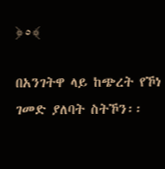﴿٥﴾

በአንገትዋ ላይ ከጭረት የኾነ ገመድ ያለባት ስትኾን፡፡